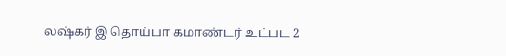லஷ்கர் இ தொய்பா கமாண்டர் உட்பட 2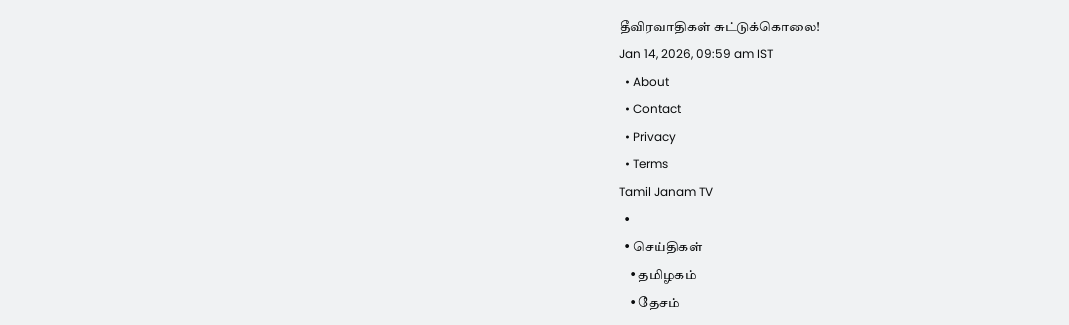தீவிரவாதிகள் சுட்டுக்கொலை!
Jan 14, 2026, 09:59 am IST
  • About
  • Contact
  • Privacy
  • Terms
Tamil Janam TV
  •
  • செய்திகள்
    • தமிழகம்
    • தேசம்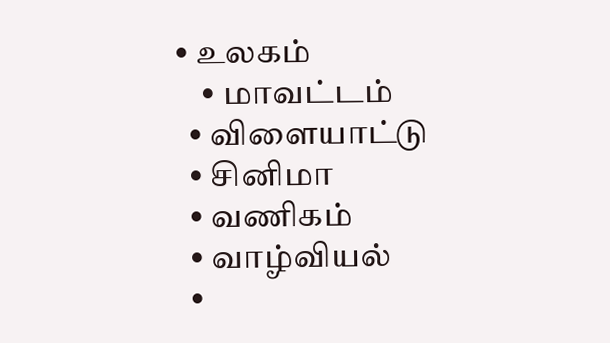• உலகம்
    • மாவட்டம்
  • விளையாட்டு
  • சினிமா
  • வணிகம்
  • வாழ்வியல்
  •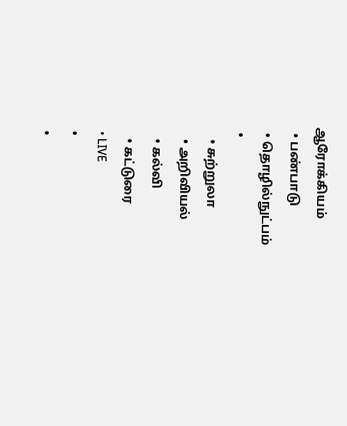ஆரோக்கியம்
  • பண்பாடு
  • தொழில்நுட்பம்
  •
    • சுற்றுலா
    • அறிவியல்
    • கல்வி
    • கட்டுரை
  • LIVE
  •
  •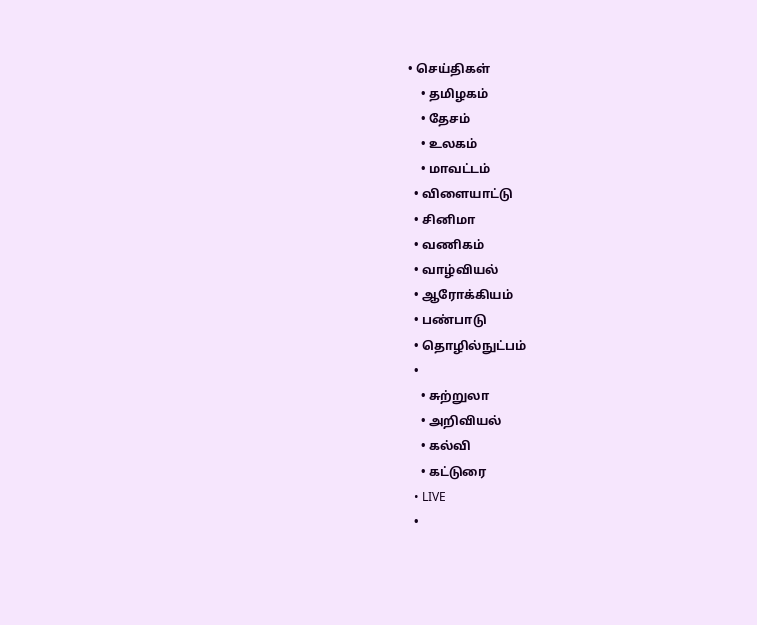• செய்திகள்
    • தமிழகம்
    • தேசம்
    • உலகம்
    • மாவட்டம்
  • விளையாட்டு
  • சினிமா
  • வணிகம்
  • வாழ்வியல்
  • ஆரோக்கியம்
  • பண்பாடு
  • தொழில்நுட்பம்
  •
    • சுற்றுலா
    • அறிவியல்
    • கல்வி
    • கட்டுரை
  • LIVE
  •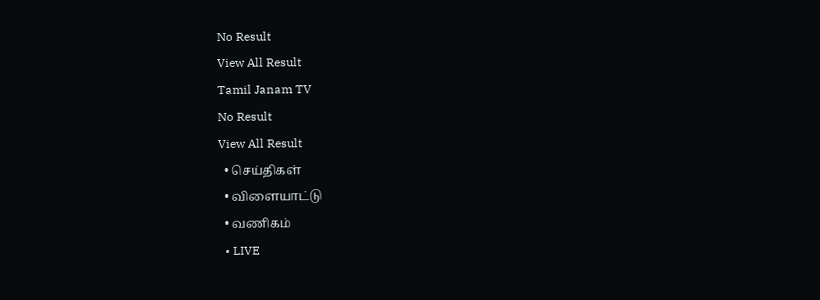No Result
View All Result
Tamil Janam TV
No Result
View All Result
  • செய்திகள்
  • விளையாட்டு
  • வணிகம்
  • LIVE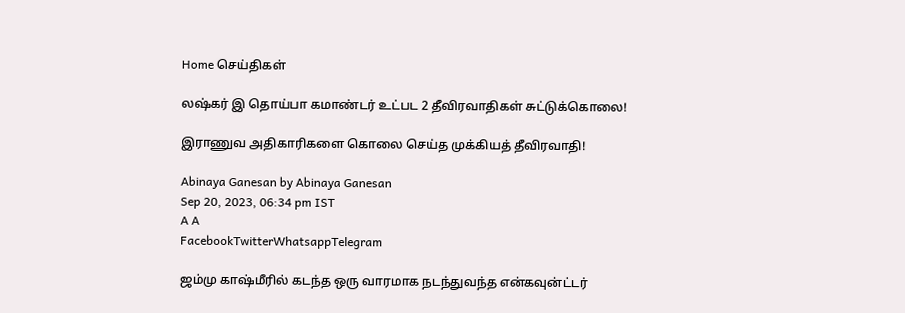Home செய்திகள்

லஷ்கர் இ தொய்பா கமாண்டர் உட்பட 2 தீவிரவாதிகள் சுட்டுக்கொலை!

இராணுவ அதிகாரிகளை கொலை செய்த முக்கியத் தீவிரவாதி!

Abinaya Ganesan by Abinaya Ganesan
Sep 20, 2023, 06:34 pm IST
A A
FacebookTwitterWhatsappTelegram

ஜம்மு காஷ்மீரில் கடந்த ஒரு வாரமாக நடந்துவந்த என்கவுன்ட்டர்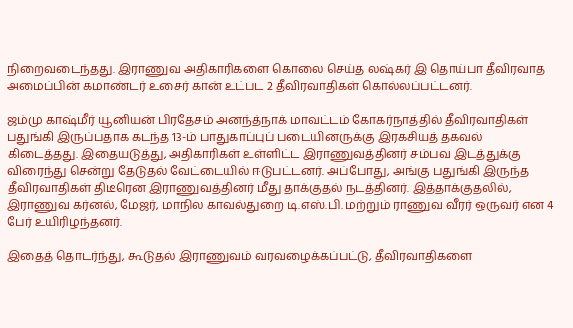நிறைவடைந்தது. இராணுவ அதிகாரிகளை கொலை செய்த லஷ்கர் இ தொய்பா தீவிரவாத அமைப்பின் கமாண்டர் உசைர் கான் உட்பட 2 தீவிரவாதிகள் கொல்லப்பட்டனர்.

ஜம்மு காஷ்மீர் யூனியன் பிரதேசம் அனந்த்நாக் மாவட்டம் கோகர்நாத்தில் தீவிரவாதிகள் பதுங்கி இருப்பதாக கடந்த 13-ம் பாதுகாப்புப் படையினருக்கு இரகசியத் தகவல் கிடைத்தது. இதையடுத்து, அதிகாரிகள் உள்ளிட்ட இராணுவத்தினர் சம்பவ இடத்துக்கு விரைந்து சென்று தேடுதல் வேட்டையில் ஈடுபட்டனர். அப்போது, அங்கு பதுங்கி இருந்த தீவிரவாதிகள் திடீரென இராணுவத்தினர் மீது தாக்குதல் நடத்தினர். இத்தாக்குதலில், இராணுவ கர்னல், மேஜர், மாநில காவல்துறை டி.எஸ்.பி. மற்றும் ராணுவ வீரர் ஒருவர் என 4 பேர் உயிரிழந்தனர்.

இதைத் தொடர்ந்து, கூடுதல் இராணுவம் வரவழைக்கப்பட்டு, தீவிரவாதிகளை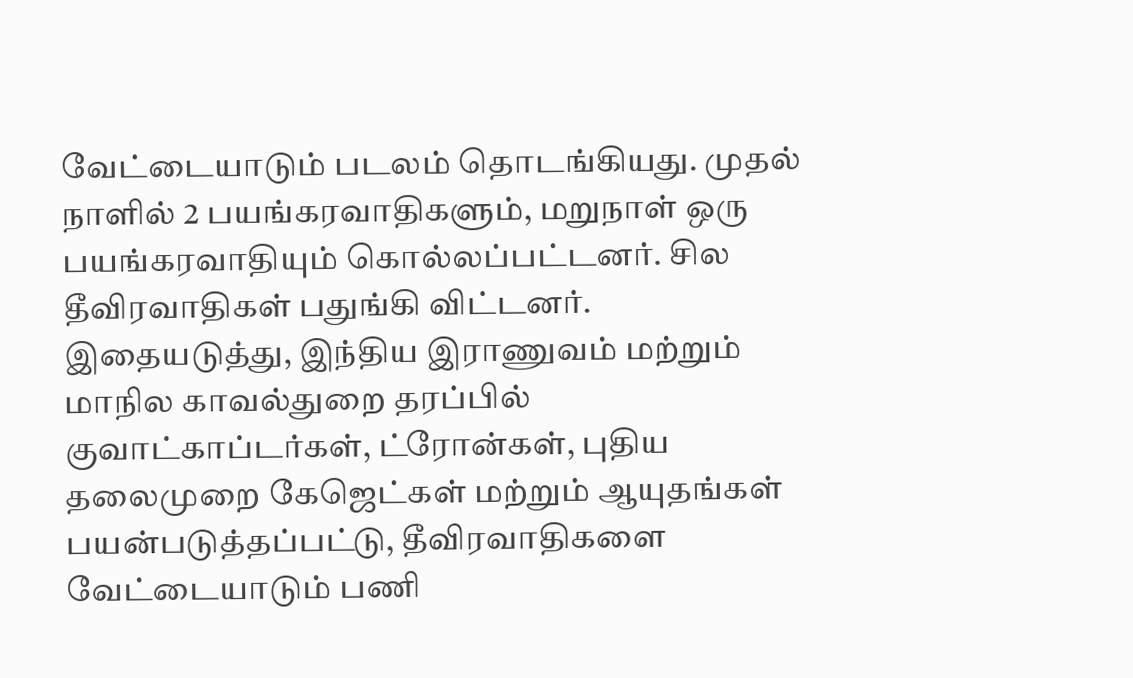வேட்டையாடும் படலம் தொடங்கியது. முதல் நாளில் 2 பயங்கரவாதிகளும், மறுநாள் ஒரு பயங்கரவாதியும் கொல்லப்பட்டனர். சில தீவிரவாதிகள் பதுங்கி விட்டனர். இதையடுத்து, இந்திய இராணுவம் மற்றும் மாநில காவல்துறை தரப்பில் குவாட்காப்டர்கள், ட்ரோன்கள், புதிய தலைமுறை கேஜெட்கள் மற்றும் ஆயுதங்கள் பயன்படுத்தப்பட்டு, தீவிரவாதிகளை வேட்டையாடும் பணி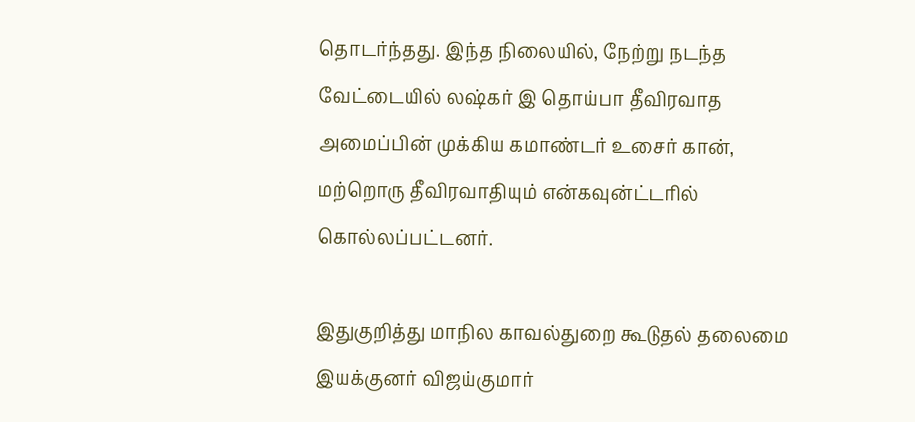தொடர்ந்தது. இந்த நிலையில், நேற்று நடந்த வேட்டையில் லஷ்கர் இ தொய்பா தீவிரவாத அமைப்பின் முக்கிய கமாண்டர் உசைர் கான், மற்றொரு தீவிரவாதியும் என்கவுன்ட்டரில் கொல்லப்பட்டனர்.

இதுகுறித்து மாநில காவல்துறை கூடுதல் தலைமை இயக்குனர் விஜய்குமார்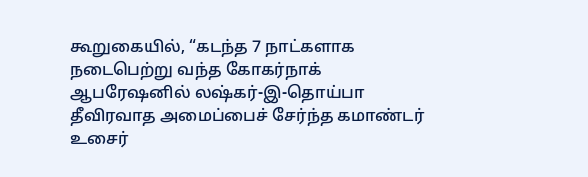கூறுகையில், “கடந்த 7 நாட்களாக நடைபெற்று வந்த கோகர்நாக் ஆபரேஷனில் லஷ்கர்-இ-தொய்பா தீவிரவாத அமைப்பைச் சேர்ந்த கமாண்டர் உசைர்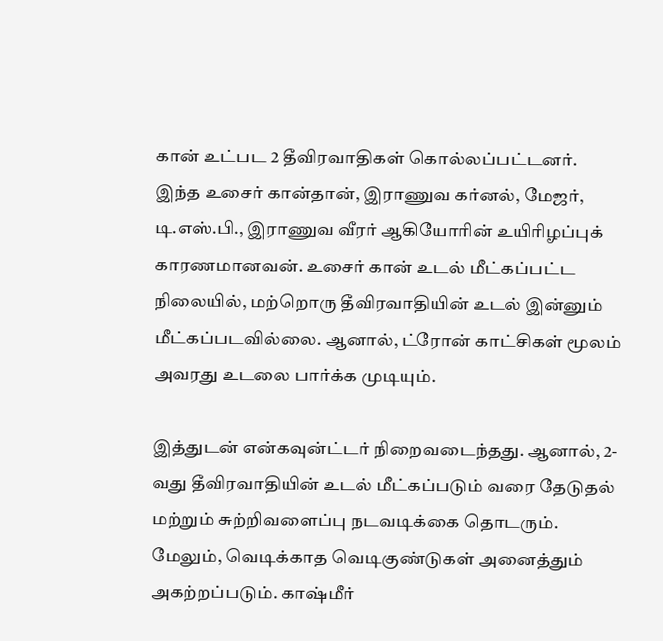கான் உட்பட 2 தீவிரவாதிகள் கொல்லப்பட்டனர். இந்த உசைர் கான்தான், இராணுவ கர்னல், மேஜர், டி.எஸ்.பி., இராணுவ வீரர் ஆகியோரின் உயிரிழப்புக் காரணமானவன். உசைர் கான் உடல் மீட்கப்பட்ட நிலையில், மற்றொரு தீவிரவாதியின் உடல் இன்னும் மீட்கப்படவில்லை. ஆனால், ட்ரோன் காட்சிகள் மூலம் அவரது உடலை பார்க்க முடியும்.

இத்துடன் என்கவுன்ட்டர் நிறைவடைந்தது. ஆனால், 2-வது தீவிரவாதியின் உடல் மீட்கப்படும் வரை தேடுதல் மற்றும் சுற்றிவளைப்பு நடவடிக்கை தொடரும். மேலும், வெடிக்காத வெடிகுண்டுகள் அனைத்தும் அகற்றப்படும். காஷ்மீர்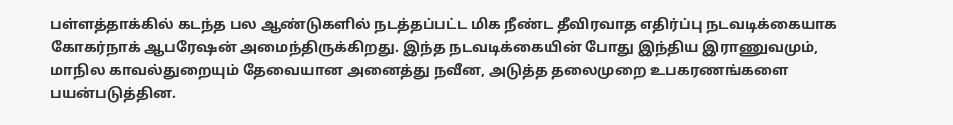பள்ளத்தாக்கில் கடந்த பல ஆண்டுகளில் நடத்தப்பட்ட மிக நீண்ட தீவிரவாத எதிர்ப்பு நடவடிக்கையாக கோகர்நாக் ஆபரேஷன் அமைந்திருக்கிறது. இந்த நடவடிக்கையின் போது இந்திய இராணுவமும், மாநில காவல்துறையும் தேவையான அனைத்து நவீன, அடுத்த தலைமுறை உபகரணங்களை பயன்படுத்தின.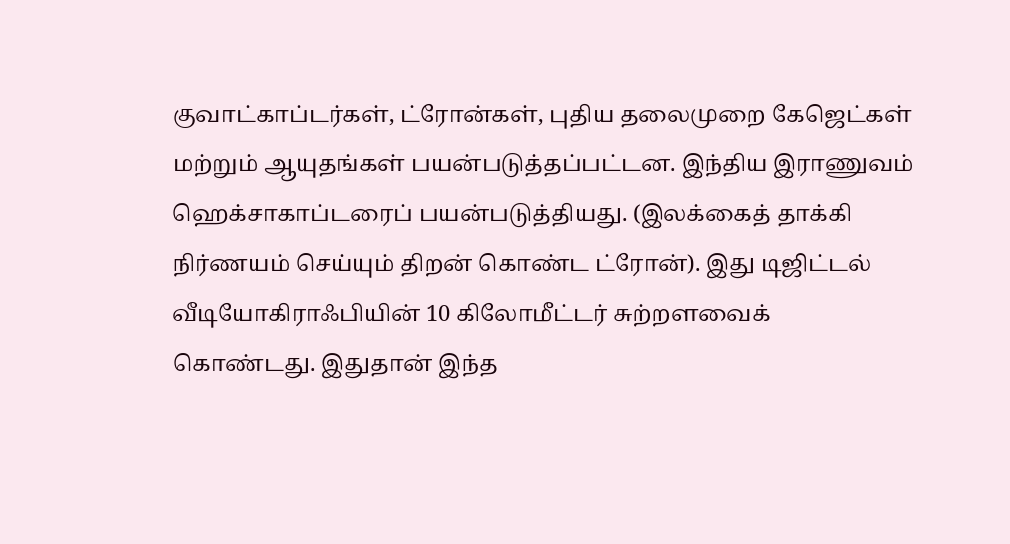குவாட்காப்டர்கள், ட்ரோன்கள், புதிய தலைமுறை கேஜெட்கள் மற்றும் ஆயுதங்கள் பயன்படுத்தப்பட்டன. இந்திய இராணுவம் ஹெக்சாகாப்டரைப் பயன்படுத்தியது. (இலக்கைத் தாக்கி நிர்ணயம் செய்யும் திறன் கொண்ட ட்ரோன்). இது டிஜிட்டல் வீடியோகிராஃபியின் 10 கிலோமீட்டர் சுற்றளவைக் கொண்டது. இதுதான் இந்த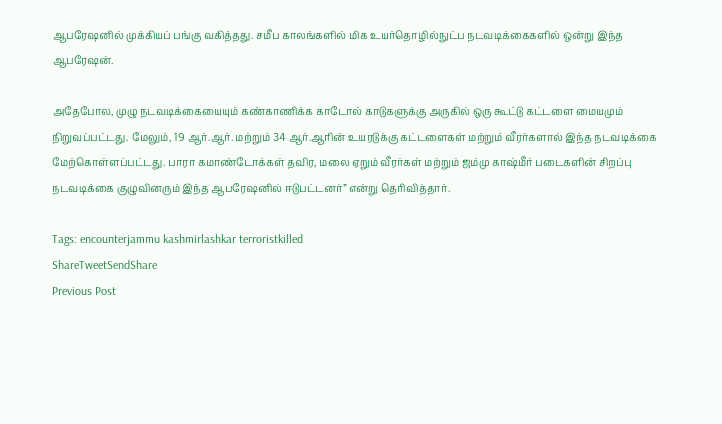ஆபரேஷனில் முக்கியப் பங்கு வகித்தது. சமீப காலங்களில் மிக உயர்தொழில்நுட்ப நடவடிக்கைகளில் ஒன்று இந்த ஆபரேஷன்.

அதேபோல, முழு நடவடிக்கையையும் கண்காணிக்க காடோல் காடுகளுக்கு அருகில் ஒரு கூட்டு கட்டளை மையமும் நிறுவப்பட்டது. மேலும், 19 ஆர்.ஆர். மற்றும் 34 ஆர்.ஆரின் உயரடுக்கு கட்டளைகள் மற்றும் வீரர்களால் இந்த நடவடிக்கை மேற்கொள்ளப்பட்டது. பாரா கமாண்டோக்கள் தவிர, மலை ஏறும் வீரர்கள் மற்றும் ஜம்மு காஷ்மீர் படைகளின் சிறப்பு நடவடிக்கை குழுவினரும் இந்த ஆபரேஷனில் ஈடுபட்டனர்” என்று தெரிவித்தார்.

Tags: encounterjammu kashmirlashkar terroristkilled
ShareTweetSendShare
Previous Post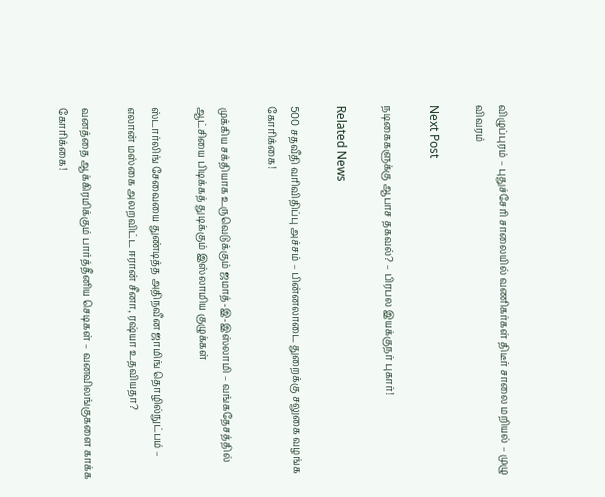விழுப்புரம் – புதுச்சேரி சாலையில் வணிகர்கள் திடீர் சாலை மறியல் – முழு விவரம்

Next Post

நடிகைகளுக்கு ஆபாச தகவல்? – பிரபல இயக்குநர் புகார்!

Related News

500 சதவீதி வரிவிதிப்பு அச்சம் – பின்னலாடை துறைக்கு சலுகை வழங்க கோரிக்கை!

முக்கிய சக்தியாக உருவெடுக்கும் ஜமாத்-இ-இஸ்லாமி – வங்கதேசத்தில் ஆட்சியை பிடிக்கத் துடிக்கும் இஸ்லாமிய குழுக்கள்

ஸ்டார்லிங் சேவையை துண்டித்த அதிநவீன ஜாமிங் தொழில்நுட்பம் – எலான் மஸ்கை அலறவிட்ட ஈரான் சீனா, ரஷ்யா உதவியதா?

வனத்தை ஆக்கிரமிக்கும் பார்த்தீனிய செடிகள் – வனவிலங்குகளை காக்க கோரிக்கை!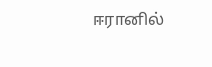ஈரானில்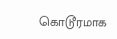கொடூரமாக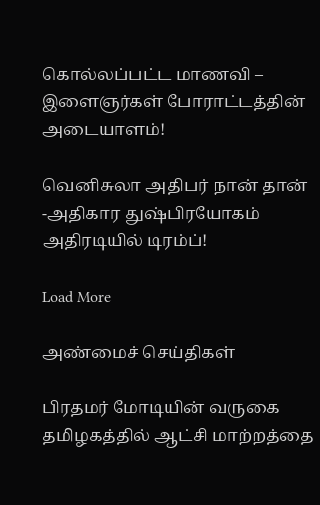கொல்லப்பட்ட மாணவி – இளைஞர்கள் போராட்டத்தின் அடையாளம்!

வெனிசுலா அதிபர் நான் தான் -அதிகார துஷ்பிரயோகம் அதிரடியில் டிரம்ப்!

Load More

அண்மைச் செய்திகள்

பிரதமர் மோடியின் வருகை தமிழகத்தில் ஆட்சி மாற்றத்தை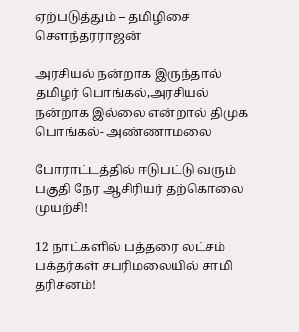ஏற்படுத்தும் – தமிழிசை சௌந்தரராஜன்

அரசியல் நன்றாக இருந்தால் தமிழர் பொங்கல்,அரசியல் நன்றாக இல்லை என்றால் திமுக பொங்கல்- அண்ணாமலை

போராட்டத்தில் ஈடுபட்டு வரும் பகுதி நேர ஆசிரியர் தற்கொலை முயற்சி!

12 நாட்களில் பத்தரை லட்சம் பக்தர்கள் சபரிமலையில் சாமி தரிசனம்!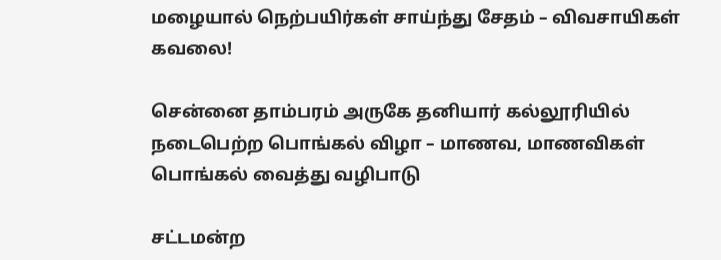மழையால் நெற்பயிர்கள் சாய்ந்து சேதம் – விவசாயிகள் கவலை!

சென்னை தாம்பரம் அருகே தனியார் கல்லூரியில் நடைபெற்ற பொங்கல் விழா – மாணவ, மாணவிகள் பொங்கல் வைத்து வழிபாடு

சட்டமன்ற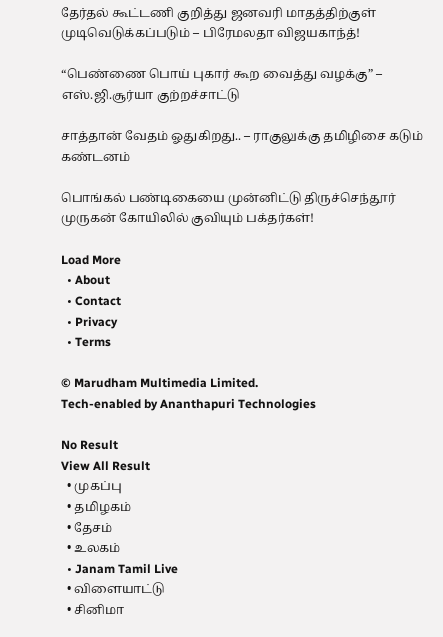தேர்தல் கூட்டணி குறித்து ஜனவரி மாதத்திற்குள் முடிவெடுக்கப்படும் – பிரேமலதா விஜயகாந்த்!

“பெண்ணை பொய் புகார் கூற வைத்து வழக்கு” – எஸ்.ஜி.சூர்யா குற்றச்சாட்டு

சாத்தான் வேதம் ஓதுகிறது.. – ராகுலுக்கு தமிழிசை கடும் கண்டனம்

பொங்கல் பண்டிகையை முன்னிட்டு திருச்செந்தூர் முருகன் கோயிலில் குவியும் பக்தர்கள்!

Load More
  • About
  • Contact
  • Privacy
  • Terms

© Marudham Multimedia Limited.
Tech-enabled by Ananthapuri Technologies

No Result
View All Result
  • முகப்பு
  • தமிழகம்
  • தேசம்
  • உலகம்
  • Janam Tamil Live
  • விளையாட்டு
  • சினிமா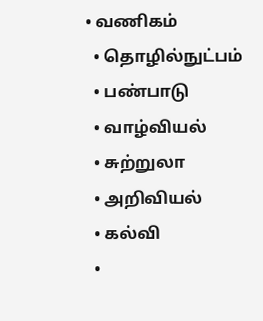• வணிகம்
  • தொழில்நுட்பம்
  • பண்பாடு
  • வாழ்வியல்
  • சுற்றுலா
  • அறிவியல்
  • கல்வி
  •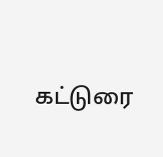கட்டுரை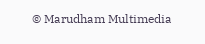© Marudham Multimedia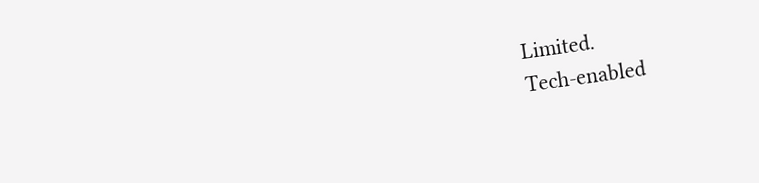Limited.
Tech-enabled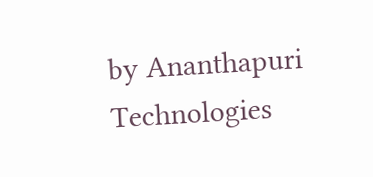by Ananthapuri Technologies